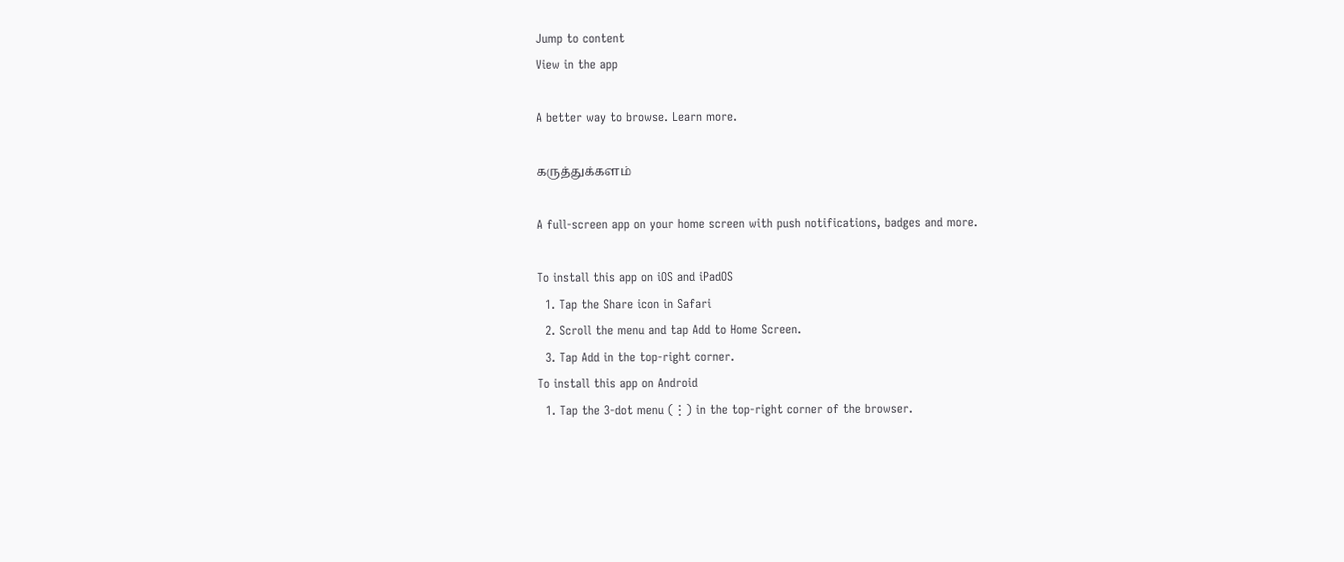Jump to content
View in the app

A better way to browse. Learn more.

கருத்துக்களம்

A full-screen app on your home screen with push notifications, badges and more.

To install this app on iOS and iPadOS
  1. Tap the Share icon in Safari
  2. Scroll the menu and tap Add to Home Screen.
  3. Tap Add in the top-right corner.
To install this app on Android
  1. Tap the 3-dot menu (⋮) in the top-right corner of the browser.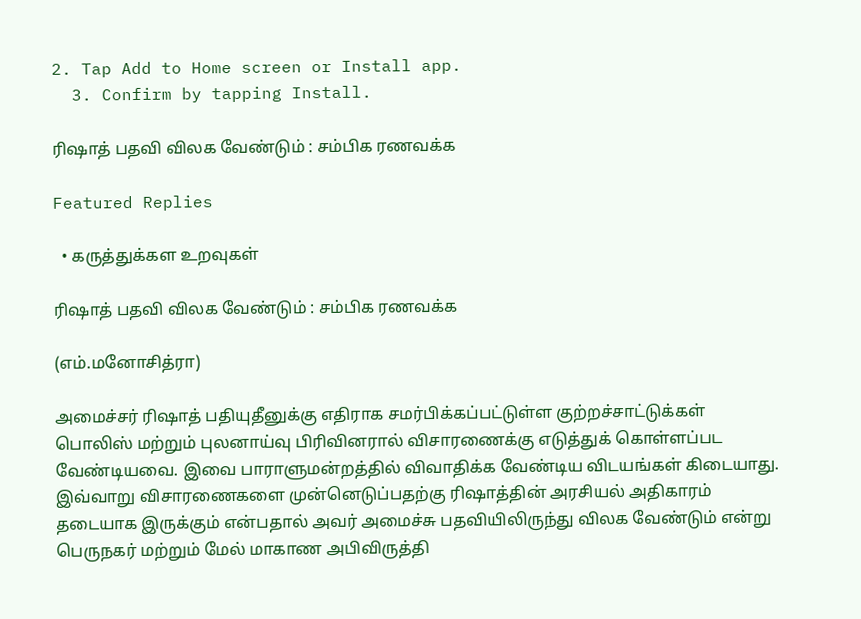2. Tap Add to Home screen or Install app.
  3. Confirm by tapping Install.

ரிஷாத் பதவி விலக வேண்டும் : சம்பிக ரணவக்க

Featured Replies

  • கருத்துக்கள உறவுகள்

ரிஷாத் பதவி விலக வேண்டும் : சம்பிக ரணவக்க

(எம்.மனோசித்ரா)

அமைச்சர் ரிஷாத் பதியுதீனுக்கு எதிராக சமர்பிக்கப்பட்டுள்ள குற்றச்சாட்டுக்கள் பொலிஸ் மற்றும் புலனாய்வு பிரிவினரால் விசாரணைக்கு எடுத்துக் கொள்ளப்பட வேண்டியவை. இவை பாராளுமன்றத்தில் விவாதிக்க வேண்டிய விடயங்கள் கிடையாது. இவ்வாறு விசாரணைகளை முன்னெடுப்பதற்கு ரிஷாத்தின் அரசியல் அதிகாரம் தடையாக இருக்கும் என்பதால் அவர் அமைச்சு பதவியிலிருந்து விலக வேண்டும் என்று பெருநகர் மற்றும் மேல் மாகாண அபிவிருத்தி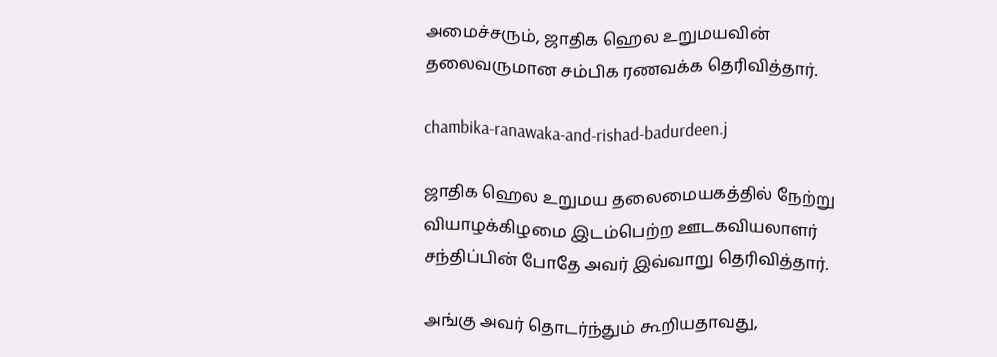அமைச்சரும், ஜாதிக ஹெல உறுமயவின் தலைவருமான சம்பிக ரணவக்க தெரிவித்தார்.

chambika-ranawaka-and-rishad-badurdeen.j

ஜாதிக ஹெல உறுமய தலைமையகத்தில் நேற்று வியாழக்கிழமை இடம்பெற்ற ஊடகவியலாளர் சந்திப்பின் போதே அவர் இவ்வாறு தெரிவித்தார்.

அங்கு அவர் தொடர்ந்தும் கூறியதாவது,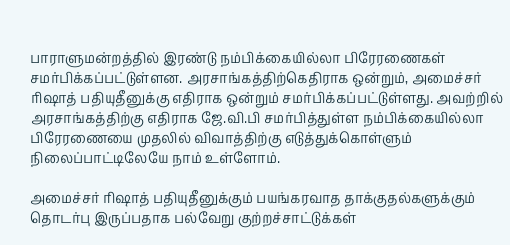பாராளுமன்றத்தில் இரண்டு நம்பிக்கையில்லா பிரேரணைகள் சமர்பிக்கப்பட்டுள்ளன. அரசாங்கத்திற்கெதிராக ஒன்றும், அமைச்சர் ரிஷாத் பதியுதீனுக்கு எதிராக ஒன்றும் சமர்பிக்கப்பட்டுள்ளது. அவற்றில் அரசாங்கத்திற்கு எதிராக ஜே.வி.பி சமர்பித்துள்ள நம்பிக்கையில்லா பிரேரணையை முதலில் விவாத்திற்கு எடுத்துக்கொள்ளும் நிலைப்பாட்டிலேயே நாம் உள்ளோம்.

அமைச்சர் ரிஷாத் பதியுதீனுக்கும் பயங்கரவாத தாக்குதல்களுக்கும் தொடர்பு இருப்பதாக பல்வேறு குற்றச்சாட்டுக்கள்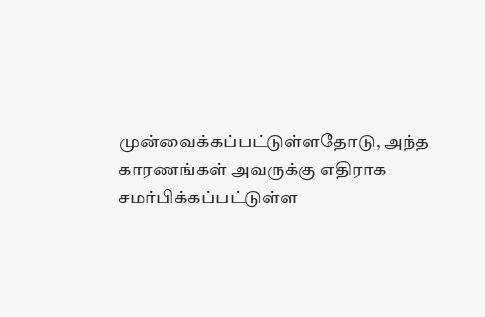முன்வைக்கப்பட்டுள்ளதோடு, அந்த காரணங்கள் அவருக்கு எதிராக சமர்பிக்கப்பட்டுள்ள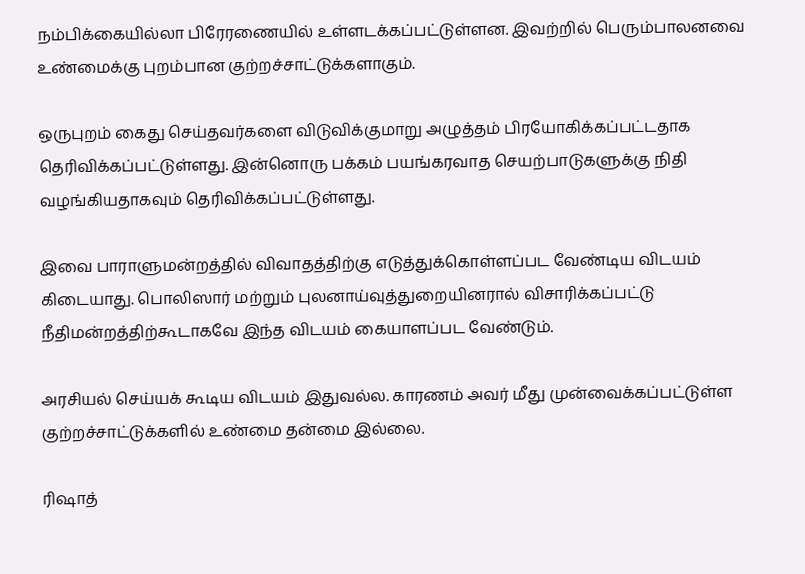நம்பிக்கையில்லா பிரேரணையில் உள்ளடக்கப்பட்டுள்ளன. இவற்றில் பெரும்பாலனவை உண்மைக்கு புறம்பான குற்றச்சாட்டுக்களாகும்.

ஒருபுறம் கைது செய்தவர்களை விடுவிக்குமாறு அழுத்தம் பிரயோகிக்கப்பட்டதாக தெரிவிக்கப்பட்டுள்ளது. இன்னொரு பக்கம் பயங்கரவாத செயற்பாடுகளுக்கு நிதி வழங்கியதாகவும் தெரிவிக்கப்பட்டுள்ளது.

இவை பாராளுமன்றத்தில் விவாதத்திற்கு எடுத்துக்கொள்ளப்பட வேண்டிய விடயம் கிடையாது. பொலிஸார் மற்றும் புலனாய்வுத்துறையினரால் விசாரிக்கப்பட்டு நீதிமன்றத்திற்கூடாகவே இந்த விடயம் கையாளப்பட வேண்டும்.

அரசியல் செய்யக் கூடிய விடயம் இதுவல்ல. காரணம் அவர் மீது முன்வைக்கப்பட்டுள்ள குற்றச்சாட்டுக்களில் உண்மை தன்மை இல்லை.

ரிஷாத்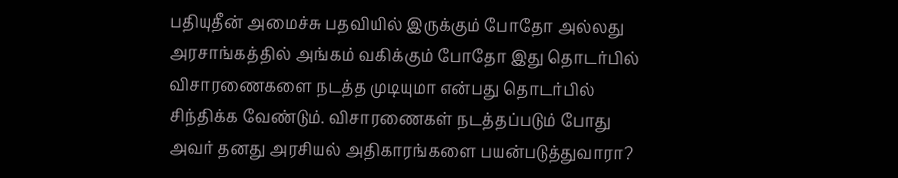பதியுதீன் அமைச்சு பதவியில் இருக்கும் போதோ அல்லது அரசாங்கத்தில் அங்கம் வகிக்கும் போதோ இது தொடர்பில் விசாரணைகளை நடத்த முடியுமா என்பது தொடர்பில் சிந்திக்க வேண்டும். விசாரணைகள் நடத்தப்படும் போது அவர் தனது அரசியல் அதிகாரங்களை பயன்படுத்துவாரா?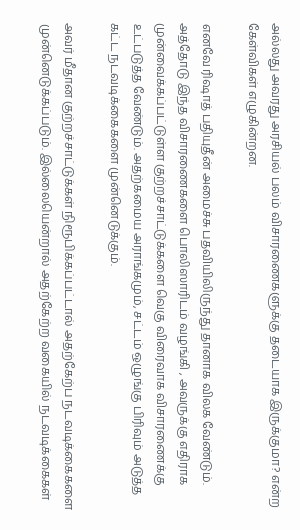அல்லது அவரது அரசியல் பலம் விசாரணைகளுக்கு தடையாக இருக்குமா? என்ற கேள்விகள் எழுகின்றன.

எனவே ரிஷாத் பதியுதீன் அமைச்சு பதவியிலிருந்து தானாக விலக வேண்டும். அத்தோடு இந்த விசாரணைகளை பொலிஸாரிடம் வழங்கி , அவருக்கு எதிராக முன்வைக்கப்பட்டுள்ள குற்றச்சாட்டுக்களை வெகு விரைவாக விசாரணைக்கு உட்படுத்த வேண்டும். அதற்கமைய அராங்கமும், சட்டம் ஒழுங்கு பிரிவும் அடுத்த கட்ட நடவடிக்கைகளை முன்னெடுக்கும்.

அவர் மீதான குற்றச்சாட்டுக்கள் நிரூபிக்கப்பட்டால் அதற்கேற்ப நடவடிக்கைகளை முன்னெடுக்கப்படும். இல்லையென்றால் அதற்கேற்ற வகையில் நடவடிக்கைகள்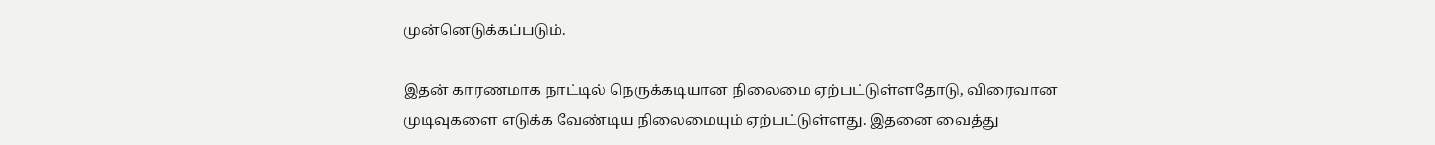முன்னெடுக்கப்படும்.

இதன் காரணமாக நாட்டில் நெருக்கடியான நிலைமை ஏற்பட்டுள்ளதோடு, விரைவான முடிவுகளை எடுக்க வேண்டிய நிலைமையும் ஏற்பட்டுள்ளது. இதனை வைத்து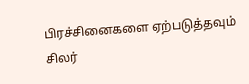பிரச்சினைகளை ஏற்படுத்தவும் சிலர்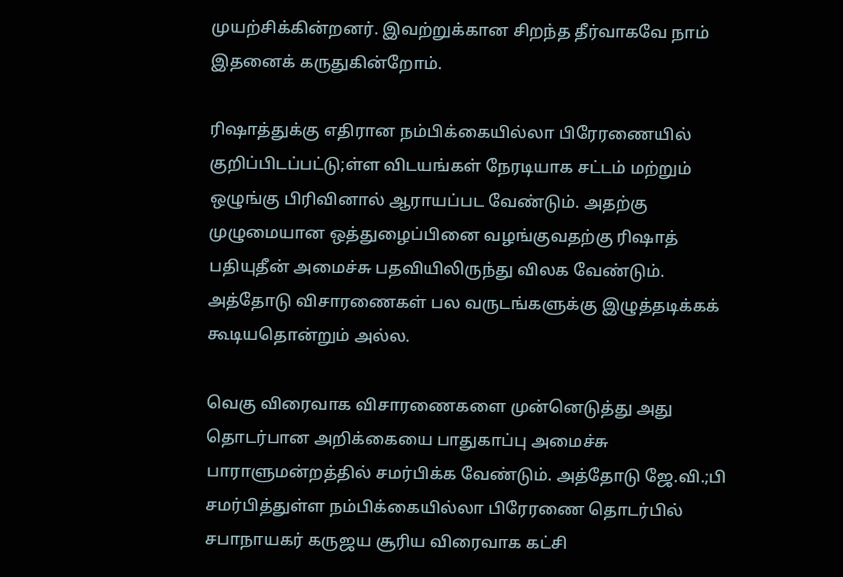முயற்சிக்கின்றனர். இவற்றுக்கான சிறந்த தீர்வாகவே நாம் இதனைக் கருதுகின்றோம்.

ரிஷாத்துக்கு எதிரான நம்பிக்கையில்லா பிரேரணையில் குறிப்பிடப்பட்டு;ள்ள விடயங்கள் நேரடியாக சட்டம் மற்றும் ஒழுங்கு பிரிவினால் ஆராயப்பட வேண்டும். அதற்கு முழுமையான ஒத்துழைப்பினை வழங்குவதற்கு ரிஷாத் பதியுதீன் அமைச்சு பதவியிலிருந்து விலக வேண்டும். அத்தோடு விசாரணைகள் பல வருடங்களுக்கு இழுத்தடிக்கக் கூடியதொன்றும் அல்ல.

வெகு விரைவாக விசாரணைகளை முன்னெடுத்து அது தொடர்பான அறிக்கையை பாதுகாப்பு அமைச்சு பாராளுமன்றத்தில் சமர்பிக்க வேண்டும். அத்தோடு ஜே.வி.;பி சமர்பித்துள்ள நம்பிக்கையில்லா பிரேரணை தொடர்பில் சபாநாயகர் கருஜய சூரிய விரைவாக கட்சி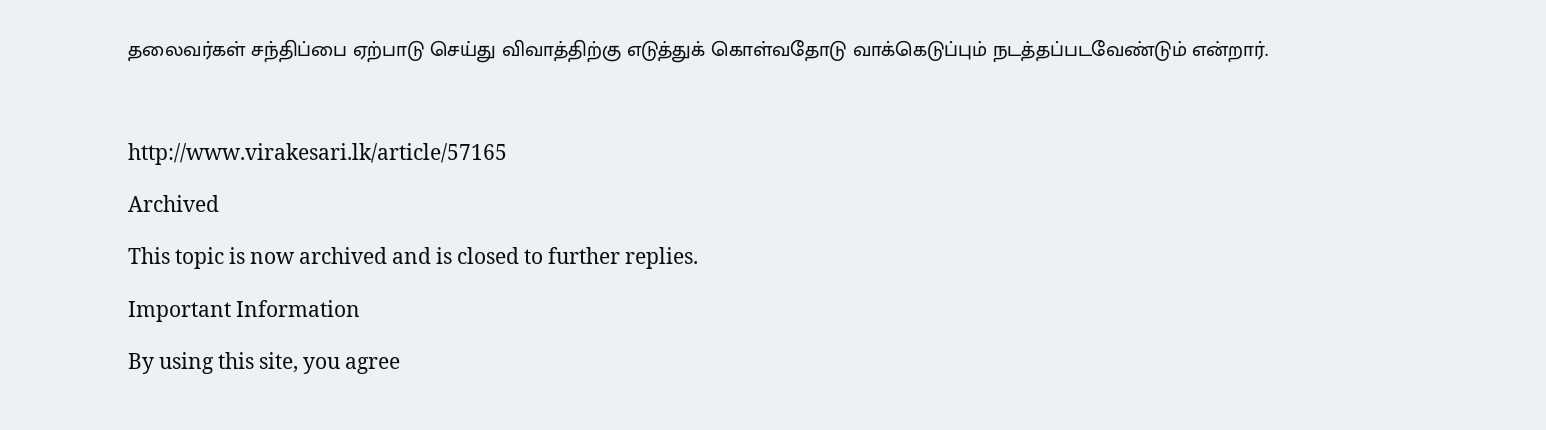தலைவர்கள் சந்திப்பை ஏற்பாடு செய்து விவாத்திற்கு எடுத்துக் கொள்வதோடு வாக்கெடுப்பும் நடத்தப்படவேண்டும் என்றார்.



http://www.virakesari.lk/article/57165

Archived

This topic is now archived and is closed to further replies.

Important Information

By using this site, you agree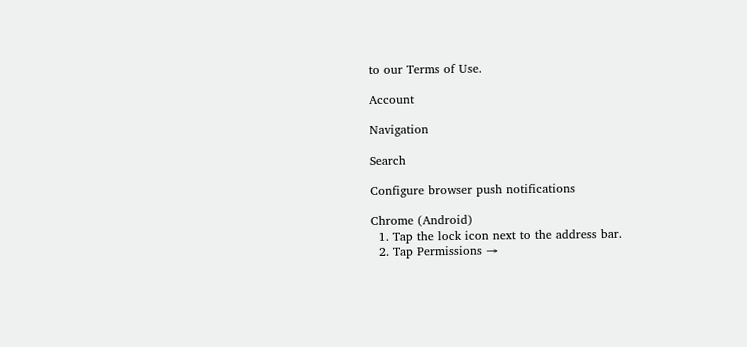to our Terms of Use.

Account

Navigation

Search

Configure browser push notifications

Chrome (Android)
  1. Tap the lock icon next to the address bar.
  2. Tap Permissions →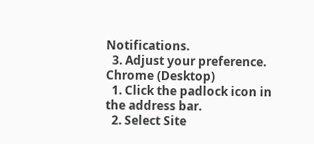Notifications.
  3. Adjust your preference.
Chrome (Desktop)
  1. Click the padlock icon in the address bar.
  2. Select Site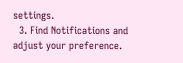settings.
  3. Find Notifications and adjust your preference.